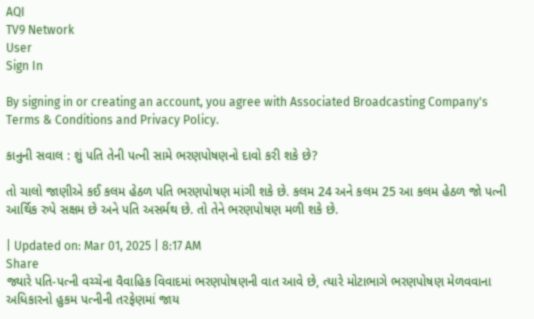AQI
TV9 Network
User
Sign In

By signing in or creating an account, you agree with Associated Broadcasting Company's Terms & Conditions and Privacy Policy.

કાનુની સવાલ : શું પતિ તેની પત્ની સામે ભરણપોષણનો દાવો કરી શકે છે?

તો ચાલો જાણીએ કઈ કલમ હેઠળ પતિ ભરણપોષણ માંગી શકે છે. કલમ 24 અને કલમ 25 આ કલમ હેઠળ જો પત્ની આર્થિક રુપે સક્ષમ છે અને પતિ અસર્મથ છે. તો તેને ભરણપોષણ મળી શકે છે.

| Updated on: Mar 01, 2025 | 8:17 AM
Share
જ્યારે પતિ-પત્ની વચ્ચેના વૈવાહિક વિવાદમાં ભરણપોષણની વાત આવે છે, ત્યારે મોટાભાગે ભરણપોષણ મેળવવાના અધિકારનો હુકમ પત્નીની તરફેણમાં જાય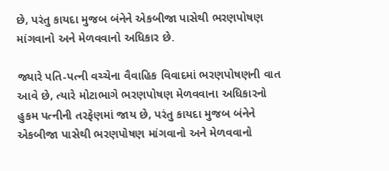છે, પરંતુ કાયદા મુજબ બંનેને એકબીજા પાસેથી ભરણપોષણ માંગવાનો અને મેળવવાનો અધિકાર છે.

જ્યારે પતિ-પત્ની વચ્ચેના વૈવાહિક વિવાદમાં ભરણપોષણની વાત આવે છે, ત્યારે મોટાભાગે ભરણપોષણ મેળવવાના અધિકારનો હુકમ પત્નીની તરફેણમાં જાય છે, પરંતુ કાયદા મુજબ બંનેને એકબીજા પાસેથી ભરણપોષણ માંગવાનો અને મેળવવાનો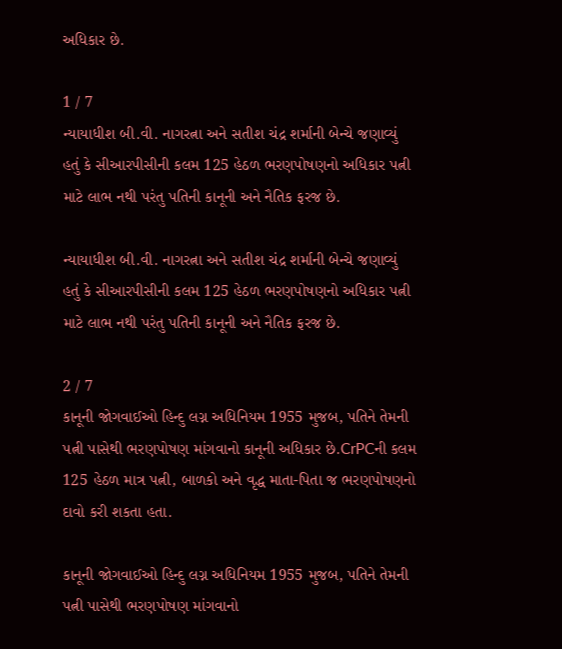અધિકાર છે.

1 / 7
ન્યાયાધીશ બી.વી. નાગરત્ના અને સતીશ ચંદ્ર શર્માની બેન્ચે જણાવ્યું હતું કે સીઆરપીસીની કલમ 125 હેઠળ ભરણપોષણનો અધિકાર પત્ની માટે લાભ નથી પરંતુ પતિની કાનૂની અને નૈતિક ફરજ છે.

ન્યાયાધીશ બી.વી. નાગરત્ના અને સતીશ ચંદ્ર શર્માની બેન્ચે જણાવ્યું હતું કે સીઆરપીસીની કલમ 125 હેઠળ ભરણપોષણનો અધિકાર પત્ની માટે લાભ નથી પરંતુ પતિની કાનૂની અને નૈતિક ફરજ છે.

2 / 7
કાનૂની જોગવાઈઓ હિન્દુ લગ્ન અધિનિયમ 1955 મુજબ, પતિને તેમની પત્ની પાસેથી ભરણપોષણ માંગવાનો કાનૂની અધિકાર છે.CrPCની કલમ 125 હેઠળ માત્ર પત્ની, બાળકો અને વૃદ્ધ માતા-પિતા જ ભરણપોષણનો દાવો કરી શકતા હતા.

કાનૂની જોગવાઈઓ હિન્દુ લગ્ન અધિનિયમ 1955 મુજબ, પતિને તેમની પત્ની પાસેથી ભરણપોષણ માંગવાનો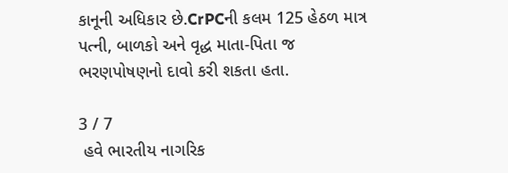કાનૂની અધિકાર છે.CrPCની કલમ 125 હેઠળ માત્ર પત્ની, બાળકો અને વૃદ્ધ માતા-પિતા જ ભરણપોષણનો દાવો કરી શકતા હતા.

3 / 7
 હવે ભારતીય નાગરિક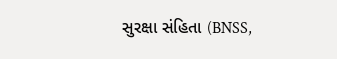સુરક્ષા સંહિતા (BNSS,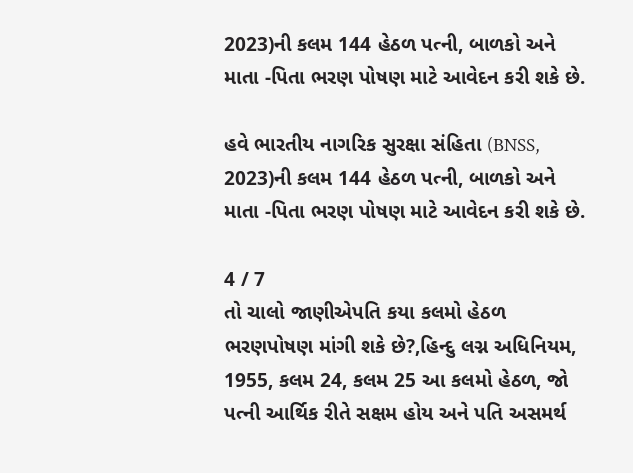2023)ની કલમ 144 હેઠળ પત્ની, બાળકો અને માતા -પિતા ભરણ પોષણ માટે આવેદન કરી શકે છે.

હવે ભારતીય નાગરિક સુરક્ષા સંહિતા (BNSS, 2023)ની કલમ 144 હેઠળ પત્ની, બાળકો અને માતા -પિતા ભરણ પોષણ માટે આવેદન કરી શકે છે.

4 / 7
તો ચાલો જાણીએપતિ કયા કલમો હેઠળ ભરણપોષણ માંગી શકે છે?,હિન્દુ લગ્ન અધિનિયમ, 1955, કલમ 24, કલમ 25 આ કલમો હેઠળ, જો પત્ની આર્થિક રીતે સક્ષમ હોય અને પતિ અસમર્થ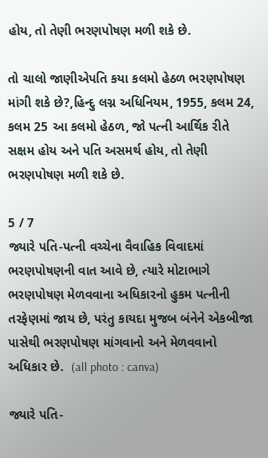હોય, તો તેણી ભરણપોષણ મળી શકે છે.

તો ચાલો જાણીએપતિ કયા કલમો હેઠળ ભરણપોષણ માંગી શકે છે?,હિન્દુ લગ્ન અધિનિયમ, 1955, કલમ 24, કલમ 25 આ કલમો હેઠળ, જો પત્ની આર્થિક રીતે સક્ષમ હોય અને પતિ અસમર્થ હોય, તો તેણી ભરણપોષણ મળી શકે છે.

5 / 7
જ્યારે પતિ-પત્ની વચ્ચેના વૈવાહિક વિવાદમાં ભરણપોષણની વાત આવે છે, ત્યારે મોટાભાગે ભરણપોષણ મેળવવાના અધિકારનો હુકમ પત્નીની તરફેણમાં જાય છે, પરંતુ કાયદા મુજબ બંનેને એકબીજા પાસેથી ભરણપોષણ માંગવાનો અને મેળવવાનો અધિકાર છે.  (all photo : canva)

જ્યારે પતિ-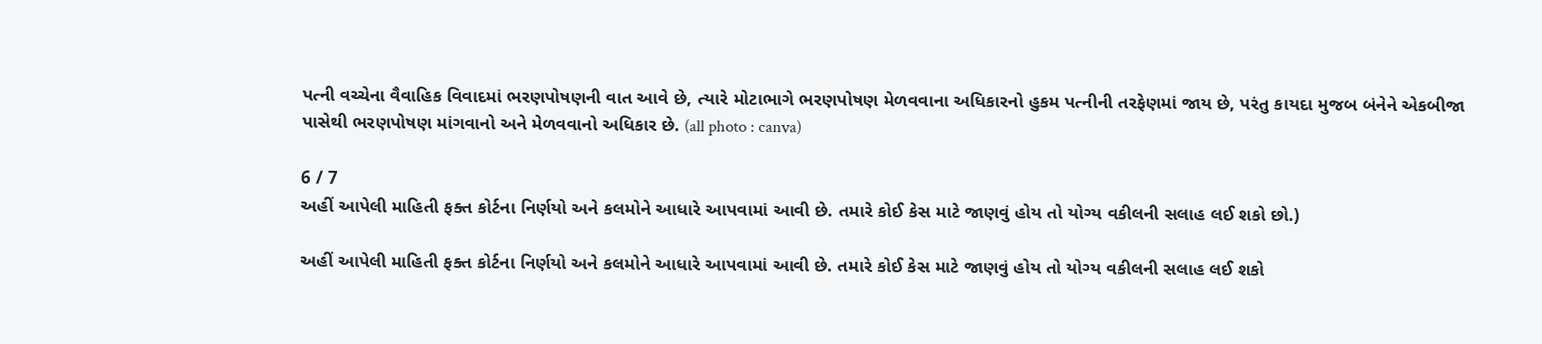પત્ની વચ્ચેના વૈવાહિક વિવાદમાં ભરણપોષણની વાત આવે છે, ત્યારે મોટાભાગે ભરણપોષણ મેળવવાના અધિકારનો હુકમ પત્નીની તરફેણમાં જાય છે, પરંતુ કાયદા મુજબ બંનેને એકબીજા પાસેથી ભરણપોષણ માંગવાનો અને મેળવવાનો અધિકાર છે. (all photo : canva)

6 / 7
અહીં આપેલી માહિતી ફક્ત કોર્ટના નિર્ણયો અને કલમોને આધારે આપવામાં આવી છે. તમારે કોઈ કેસ માટે જાણવું હોય તો યોગ્ય વકીલની સલાહ લઈ શકો છો.)

અહીં આપેલી માહિતી ફક્ત કોર્ટના નિર્ણયો અને કલમોને આધારે આપવામાં આવી છે. તમારે કોઈ કેસ માટે જાણવું હોય તો યોગ્ય વકીલની સલાહ લઈ શકો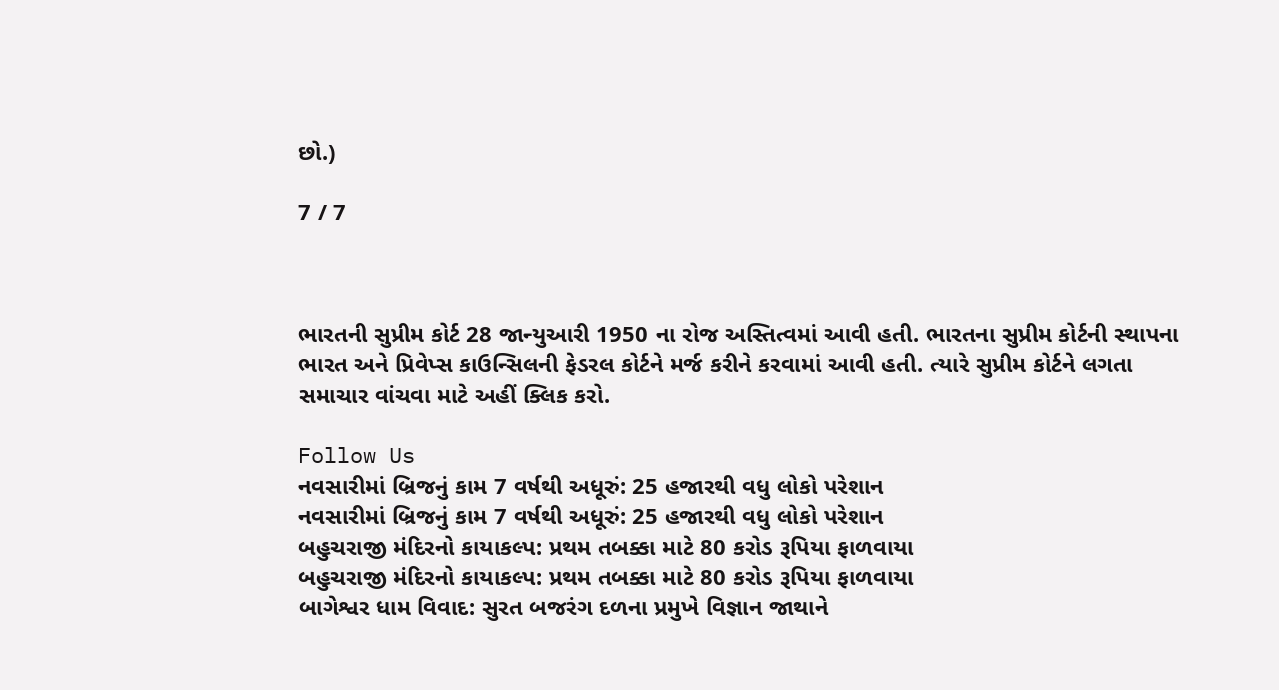છો.)

7 / 7



ભારતની સુપ્રીમ કોર્ટ 28 જાન્યુઆરી 1950 ના રોજ અસ્તિત્વમાં આવી હતી. ભારતના સુપ્રીમ કોર્ટની સ્થાપના ભારત અને પ્રિવેપ્સ કાઉન્સિલની ફેડરલ કોર્ટને મર્જ કરીને કરવામાં આવી હતી. ત્યારે સુપ્રીમ કોર્ટને લગતા સમાચાર વાંચવા માટે અહીં ક્લિક કરો.

Follow Us
નવસારીમાં બ્રિજનું કામ 7 વર્ષથી અધૂરું: 25 હજારથી વધુ લોકો પરેશાન
નવસારીમાં બ્રિજનું કામ 7 વર્ષથી અધૂરું: 25 હજારથી વધુ લોકો પરેશાન
બહુચરાજી મંદિરનો કાયાકલ્પ: પ્રથમ તબક્કા માટે 80 કરોડ રૂપિયા ફાળવાયા
બહુચરાજી મંદિરનો કાયાકલ્પ: પ્રથમ તબક્કા માટે 80 કરોડ રૂપિયા ફાળવાયા
બાગેશ્વર ધામ વિવાદ: સુરત બજરંગ દળના પ્રમુખે વિજ્ઞાન જાથાને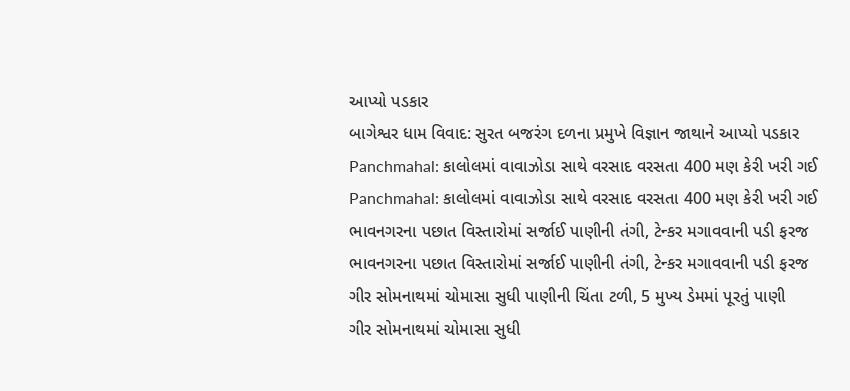આપ્યો પડકાર
બાગેશ્વર ધામ વિવાદ: સુરત બજરંગ દળના પ્રમુખે વિજ્ઞાન જાથાને આપ્યો પડકાર
Panchmahal: કાલોલમાં વાવાઝોડા સાથે વરસાદ વરસતા 400 મણ કેરી ખરી ગઈ
Panchmahal: કાલોલમાં વાવાઝોડા સાથે વરસાદ વરસતા 400 મણ કેરી ખરી ગઈ
ભાવનગરના પછાત વિસ્તારોમાં સર્જાઈ પાણીની તંગી, ટેન્કર મગાવવાની પડી ફરજ
ભાવનગરના પછાત વિસ્તારોમાં સર્જાઈ પાણીની તંગી, ટેન્કર મગાવવાની પડી ફરજ
ગીર સોમનાથમાં ચોમાસા સુધી પાણીની ચિંતા ટળી, 5 મુખ્ય ડેમમાં પૂરતું પાણી
ગીર સોમનાથમાં ચોમાસા સુધી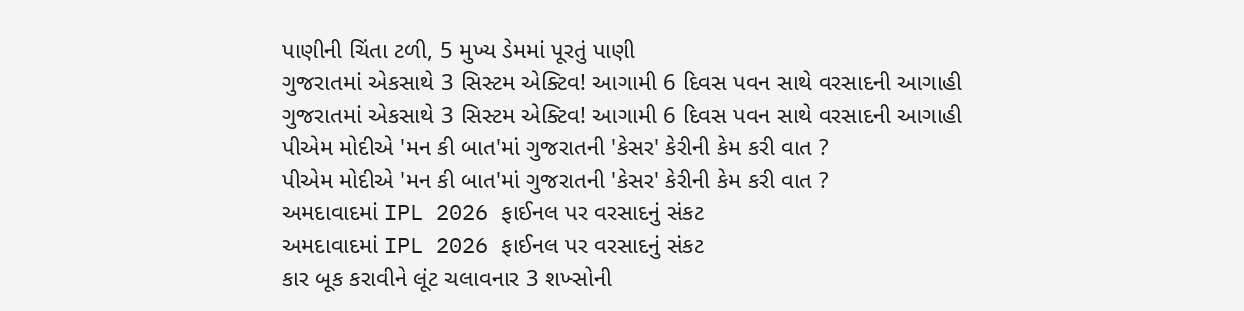પાણીની ચિંતા ટળી, 5 મુખ્ય ડેમમાં પૂરતું પાણી
ગુજરાતમાં એકસાથે 3 સિસ્ટમ એક્ટિવ! આગામી 6 દિવસ પવન સાથે વરસાદની આગાહી
ગુજરાતમાં એકસાથે 3 સિસ્ટમ એક્ટિવ! આગામી 6 દિવસ પવન સાથે વરસાદની આગાહી
પીએમ મોદીએ 'મન કી બાત'માં ગુજરાતની 'કેસર' કેરીની કેમ કરી વાત ?
પીએમ મોદીએ 'મન કી બાત'માં ગુજરાતની 'કેસર' કેરીની કેમ કરી વાત ?
અમદાવાદમાં IPL 2026 ફાઈનલ પર વરસાદનું સંકટ
અમદાવાદમાં IPL 2026 ફાઈનલ પર વરસાદનું સંકટ
કાર બૂક કરાવીને લૂંટ ચલાવનાર 3 શખ્સોની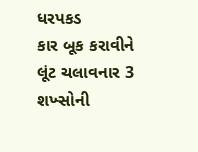ધરપકડ
કાર બૂક કરાવીને લૂંટ ચલાવનાર 3 શખ્સોની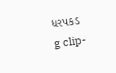ધરપકડ
g clip-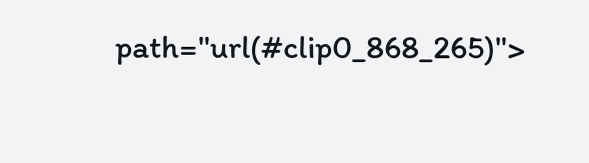path="url(#clip0_868_265)">